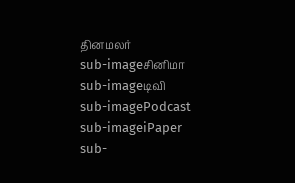தினமலர்
sub-imageசினிமா
sub-imageடிவி
sub-imagePodcast
sub-imageiPaper
sub-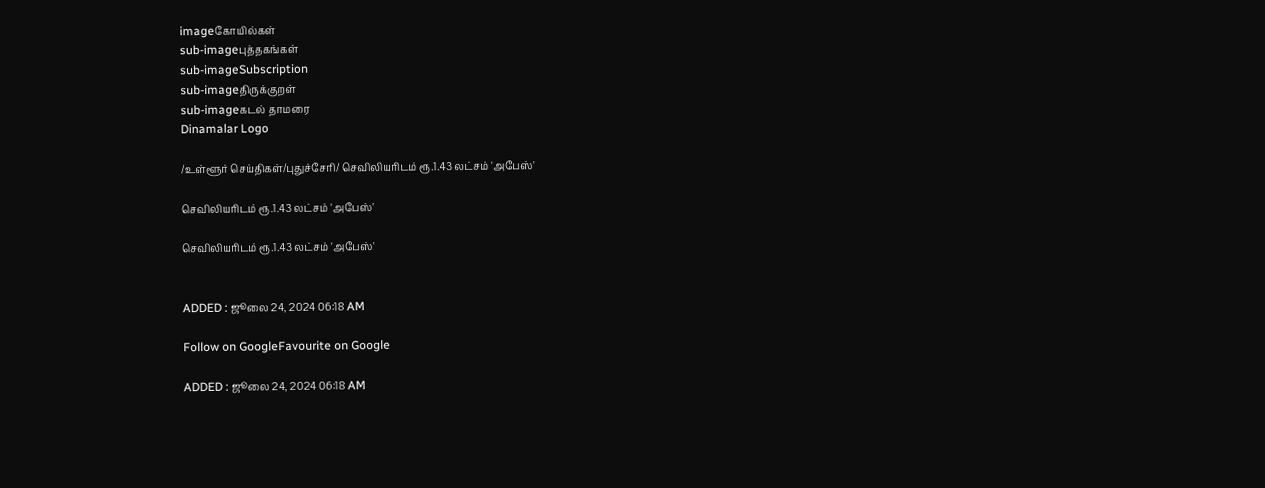imageகோயில்கள்
sub-imageபுத்தகங்கள்
sub-imageSubscription
sub-imageதிருக்குறள்
sub-imageகடல் தாமரை
Dinamalar Logo

/உள்ளூர் செய்திகள்/புதுச்சேரி/ செவிலியரிடம் ரூ.1.43 லட்சம் 'அபேஸ்'

செவிலியரிடம் ரூ.1.43 லட்சம் 'அபேஸ்'

செவிலியரிடம் ரூ.1.43 லட்சம் 'அபேஸ்'


ADDED : ஜூலை 24, 2024 06:18 AM

Follow on GoogleFavourite on Google

ADDED : ஜூலை 24, 2024 06:18 AM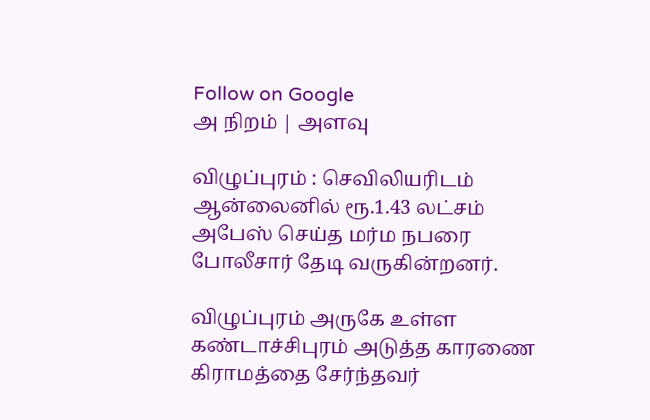Follow on Google
அ நிறம் | அளவு

விழுப்புரம் : செவிலியரிடம் ஆன்லைனில் ரூ.1.43 லட்சம் அபேஸ் செய்த மர்ம நபரை போலீசார் தேடி வருகின்றனர்.

விழுப்புரம் அருகே உள்ள கண்டாச்சிபுரம் அடுத்த காரணை கிராமத்தை சேர்ந்தவர்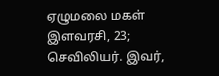ஏழுமலை மகள் இளவரசி, 23; செவிலியர். இவர்,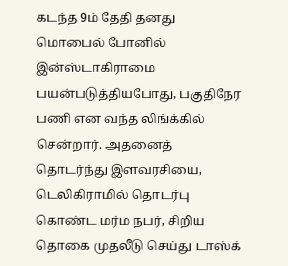கடந்த 9ம் தேதி தனது மொபைல் போனில் இன்ஸ்டாகிராமை பயன்படுத்தியபோது, பகுதிநேர பணி என வந்த லிங்க்கில் சென்றார். அதனைத் தொடர்ந்து இளவரசியை, டெலிகிராமில் தொடர்பு கொண்ட மர்ம நபர், சிறிய தொகை முதலீடு செய்து டாஸ்க்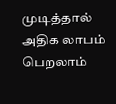முடித்தால் அதிக லாபம் பெறலாம்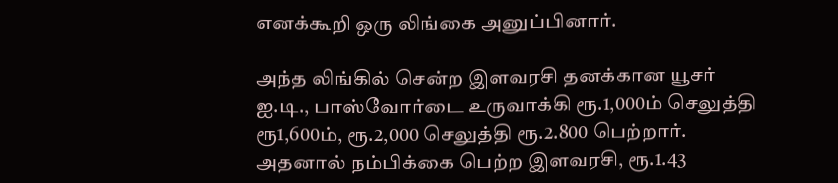எனக்கூறி ஒரு லிங்கை அனுப்பினார்.

அந்த லிங்கில் சென்ற இளவரசி தனக்கான யூசர் ஐ.டி., பாஸ்வோர்டை உருவாக்கி ரூ.1,000ம் செலுத்தி ரூ1,600ம், ரூ.2,000 செலுத்தி ரூ.2.800 பெற்றார். அதனால் நம்பிக்கை பெற்ற இளவரசி, ரூ.1.43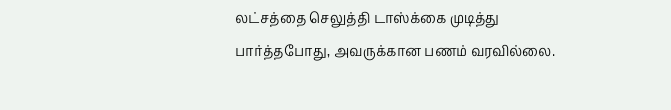லட்சத்தை செலுத்தி டாஸ்க்கை முடித்து பார்த்தபோது, அவருக்கான பணம் வரவில்லை.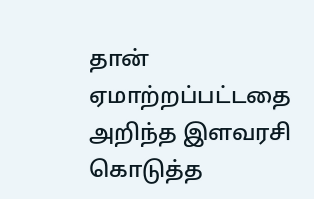தான் ஏமாற்றப்பட்டதை அறிந்த இளவரசி கொடுத்த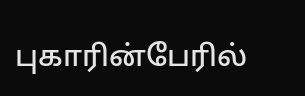புகாரின்பேரில்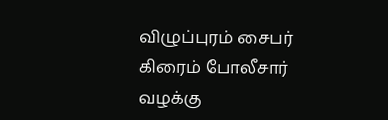விழுப்புரம் சைபர் கிரைம் போலீசார் வழக்கு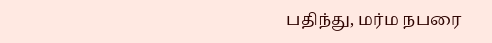பதிந்து, மர்ம நபரை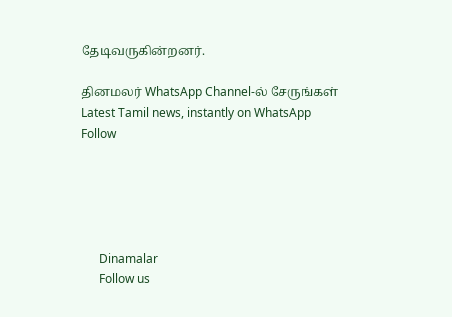தேடிவருகின்றனர்.

தினமலர் WhatsApp Channel-ல் சேருங்கள்
Latest Tamil news, instantly on WhatsApp
Follow





      Dinamalar
      Follow us